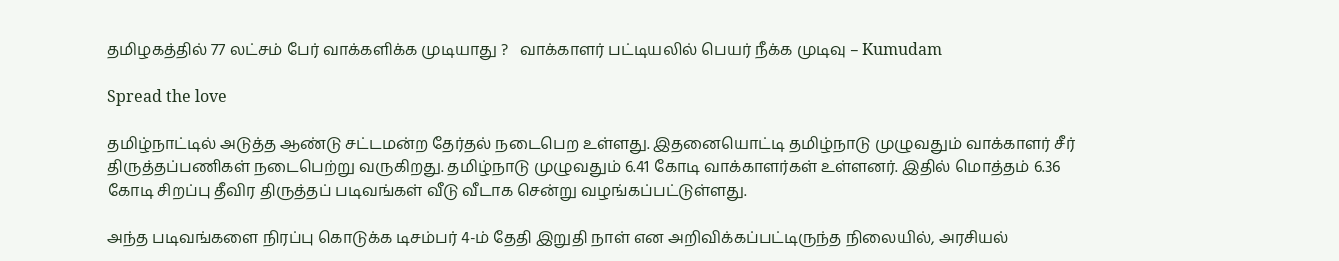தமிழகத்தில் 77 லட்சம் பேர் வாக்களிக்க முடியாது ?   வாக்காளர் பட்டியலில் பெயர் நீக்க முடிவு – Kumudam

Spread the love

தமிழ்நாட்டில் அடுத்த ஆண்டு சட்டமன்ற தேர்தல் நடைபெற உள்ளது. இதனையொட்டி தமிழ்நாடு முழுவதும் வாக்காளர் சீர் திருத்தப்பணிகள் நடைபெற்று வருகிறது. தமிழ்நாடு முழுவதும் 6.41 கோடி வாக்காளர்கள் உள்ளனர். இதில் மொத்தம் 6.36 கோடி சிறப்பு தீவிர திருத்தப் படிவங்கள் வீடு வீடாக சென்று வழங்கப்பட்டுள்ளது.

அந்த படிவங்களை நிரப்பு கொடுக்க டிசம்பர் 4-ம் தேதி இறுதி நாள் என அறிவிக்கப்பட்டிருந்த நிலையில், அரசியல்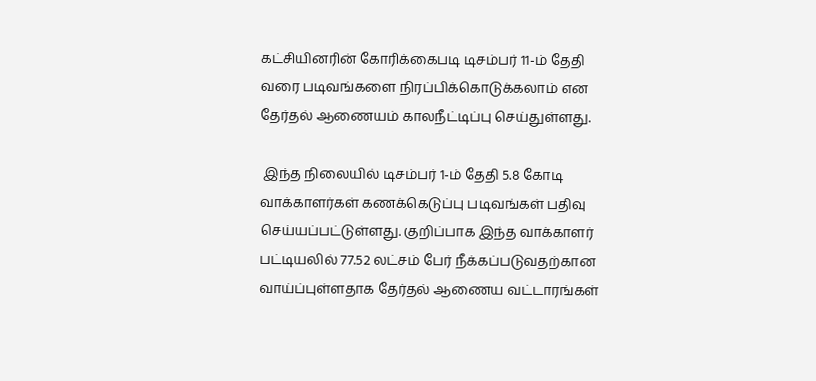கட்சியினரின் கோரிக்கைபடி டிசம்பர் 11-ம் தேதி வரை படிவங்களை நிரப்பிக்கொடுக்கலாம் என தேர்தல் ஆணையம் காலநீட்டிப்பு செய்துள்ளது.

 இந்த நிலையில் டிசம்பர் 1-ம் தேதி 5.8 கோடி வாக்காளர்கள் கணக்கெடுப்பு படிவங்கள் பதிவு செய்யப்பட்டுள்ளது. குறிப்பாக இந்த வாக்காளர் பட்டியலில் 77.52 லட்சம் பேர் நீக்கப்படுவதற்கான வாய்ப்புள்ளதாக தேர்தல் ஆணைய வட்டாரங்கள்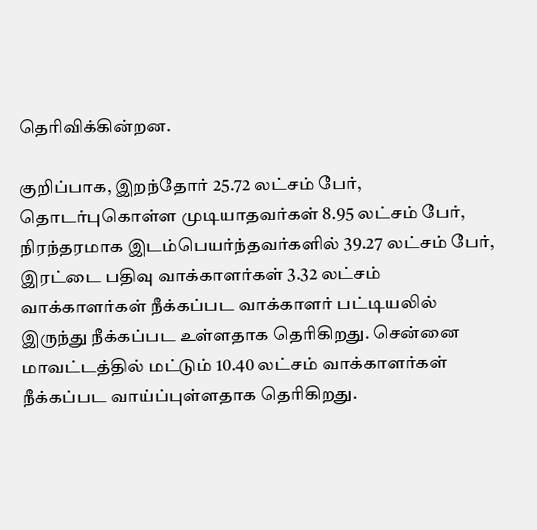தெரிவிக்கின்றன.

குறிப்பாக, இறந்தோர் 25.72 லட்சம் பேர், தொடர்புகொள்ள முடியாதவர்கள் 8.95 லட்சம் பேர், நிரந்தரமாக இடம்பெயர்ந்தவர்களில் 39.27 லட்சம் பேர், இரட்டை பதிவு வாக்காளர்கள் 3.32 லட்சம் வாக்காளர்கள் நீக்கப்பட வாக்காளர் பட்டியலில் இருந்து நீக்கப்பட உள்ளதாக தெரிகிறது. சென்னை மாவட்டத்தில் மட்டும் 10.40 லட்சம் வாக்காளர்கள் நீக்கப்பட வாய்ப்புள்ளதாக தெரிகிறது.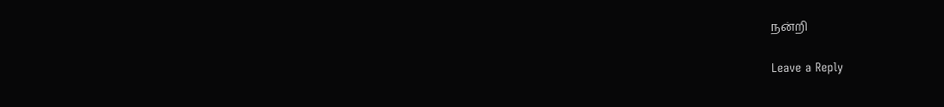நன்றி

Leave a Reply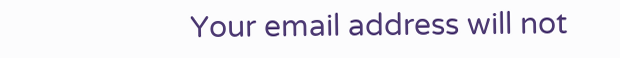Your email address will not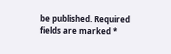be published. Required fields are marked *